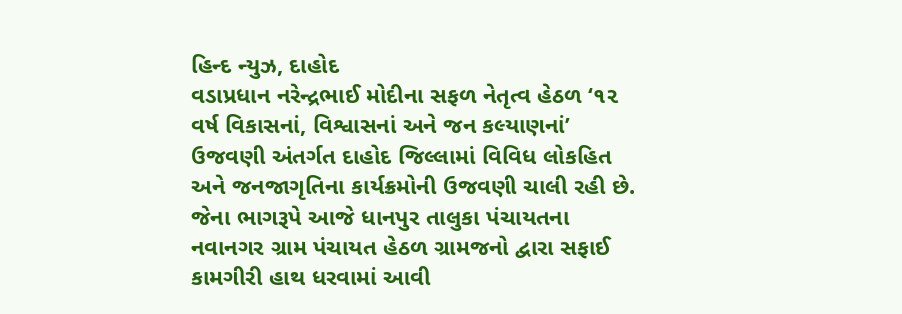હિન્દ ન્યુઝ, દાહોદ
વડાપ્રધાન નરેન્દ્રભાઈ મોદીના સફળ નેતૃત્વ હેઠળ ‘૧૨ વર્ષ વિકાસનાં, વિશ્વાસનાં અને જન કલ્યાણનાં’ ઉજવણી અંતર્ગત દાહોદ જિલ્લામાં વિવિધ લોકહિત અને જનજાગૃતિના કાર્યક્રમોની ઉજવણી ચાલી રહી છે. જેના ભાગરૂપે આજે ધાનપુર તાલુકા પંચાયતના નવાનગર ગ્રામ પંચાયત હેઠળ ગ્રામજનો દ્વારા સફાઈ કામગીરી હાથ ધરવામાં આવી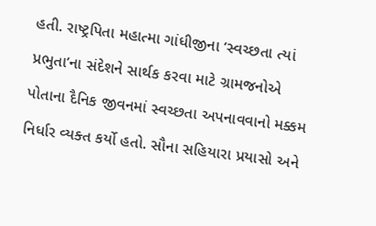હતી. રાષ્ટ્રપિતા મહાત્મા ગાંધીજીના ‘સ્વચ્છતા ત્યાં પ્રભુતા’ના સંદેશને સાર્થક કરવા માટે ગ્રામજનોએ પોતાના દૈનિક જીવનમાં સ્વચ્છતા અપનાવવાનો મક્કમ નિર્ધાર વ્યક્ત કર્યો હતો. સૌના સહિયારા પ્રયાસો અને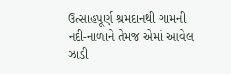ઉત્સાહપૂર્ણ શ્રમદાનથી ગામની નદી-નાળાને તેમજ એમાં આવેલ ઝાડી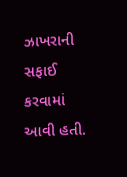ઝાખરાની સફાઈ કરવામાં આવી હતી.